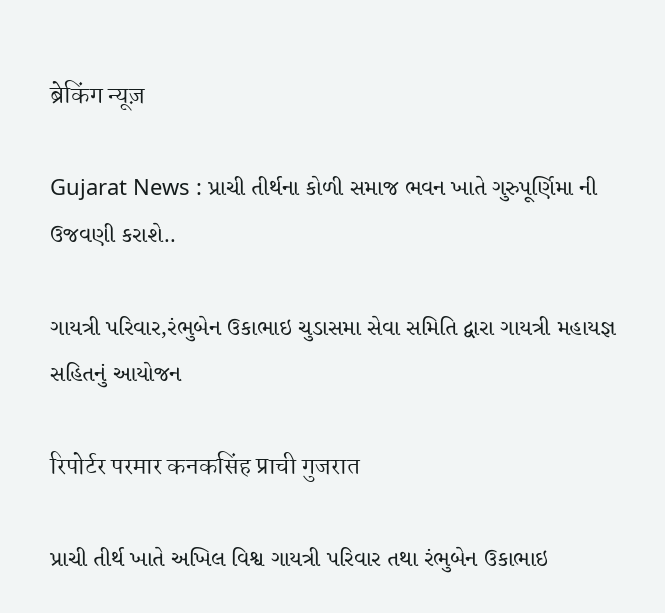ब्रेकिंग न्यूज़

Gujarat News : પ્રાચી તીર્થના કોળી સમાજ ભવન ખાતે ગુરુપૂર્ણિમા ની ઉજવણી કરાશે..

ગાયત્રી પરિવાર,રંભુબેન ઉકાભાઇ ચુડાસમા સેવા સમિતિ દ્વારા ગાયત્રી મહાયજ્ઞ સહિતનું આયોજન

रिपोर्टर परमार कनकसिंह प्राची गुजरात

પ્રાચી તીર્થ ખાતે અખિલ વિશ્વ ગાયત્રી પરિવાર તથા રંભુબેન ઉકાભાઇ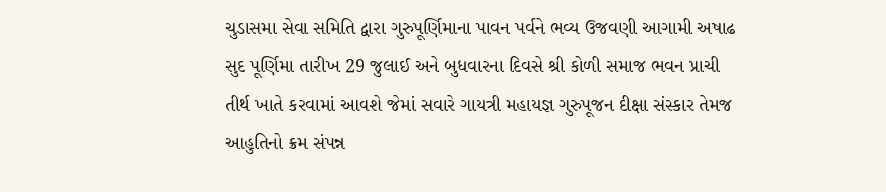ચુડાસમા સેવા સમિતિ દ્વારા ગુરુપૂર્ણિમાના પાવન પર્વને ભવ્ય ઉજવણી આગામી અષાઢ સુદ પૂર્ણિમા તારીખ 29 જુલાઈ અને બુધવારના દિવસે શ્રી કોળી સમાજ ભવન પ્રાચી તીર્થ ખાતે કરવામાં આવશે જેમાં સવારે ગાયત્રી મહાયજ્ઞ ગુરુપૂજન દીક્ષા સંસ્કાર તેમજ આહુતિનો ક્રમ સંપન્ન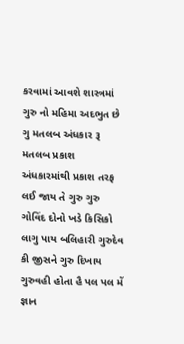કરવામાં આવશે શાસ્ત્રમાં ગુરુ નો મહિમા અદભુત છે ગુ મતલબ અંધકાર રૂ મતલબ પ્રકાશ અંધકારમાંથી પ્રકાશ તરફ લઈ જાય તે ગુરુ ગુરુ ગોવિંદ દોનો ખડે કિસિકો લાગુ પાય બલિહારી ગુરુદેવ કી જીસને ગુરુ દિખાય ગુરુવહી હોતા હૈ પલ પલ મેં જ્ઞાન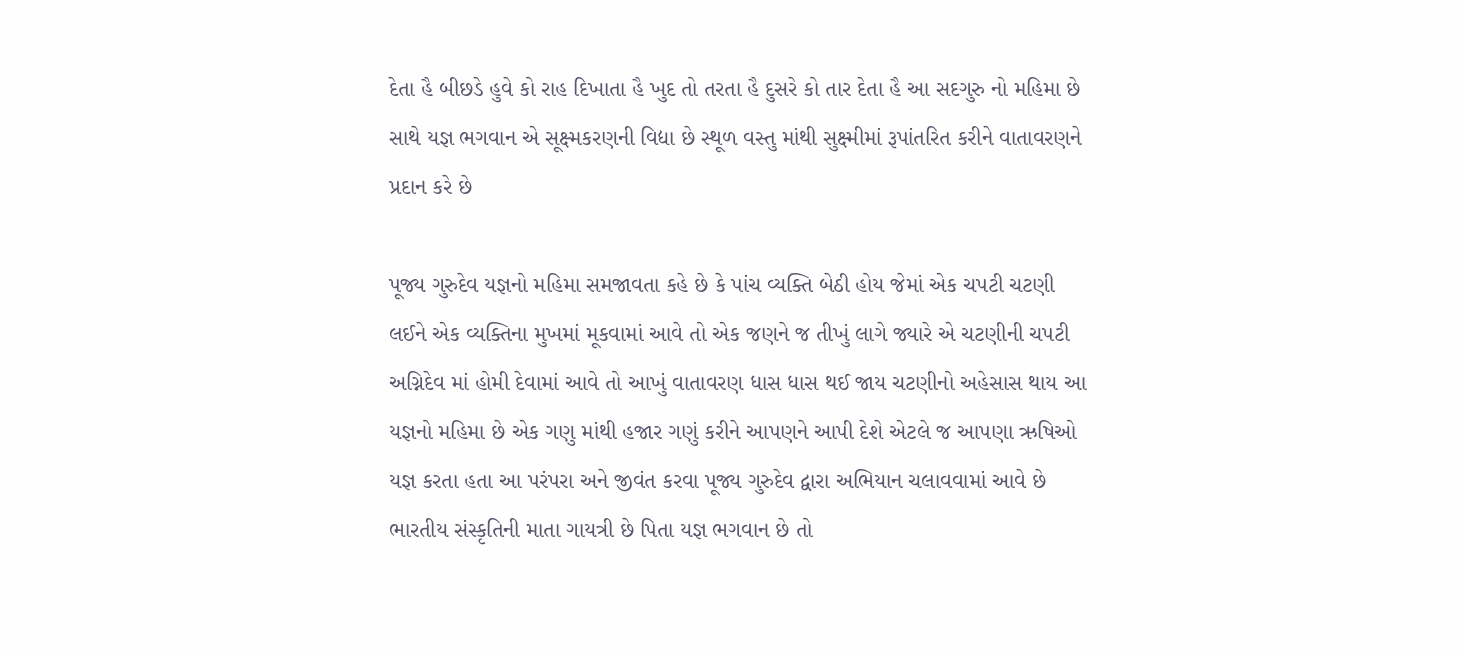દેતા હૈ બીછડે હુવે કો રાહ દિખાતા હૈ ખુદ તો તરતા હૈ દુસરે કો તાર દેતા હૈ આ સદગુરુ નો મહિમા છે સાથે યજ્ઞ ભગવાન એ સૂક્ષ્મકરણની વિદ્યા છે સ્થૂળ વસ્તુ માંથી સુક્ષ્મીમાં રૂપાંતરિત કરીને વાતાવરણને પ્રદાન કરે છે

પૂજ્ય ગુરુદેવ યજ્ઞનો મહિમા સમજાવતા કહે છે કે પાંચ વ્યક્તિ બેઠી હોય જેમાં એક ચપટી ચટણી લઈને એક વ્યક્તિના મુખમાં મૂકવામાં આવે તો એક જણને જ તીખું લાગે જ્યારે એ ચટણીની ચપટી અગ્નિદેવ માં હોમી દેવામાં આવે તો આખું વાતાવરણ ધાસ ધાસ થઈ જાય ચટણીનો અહેસાસ થાય આ યજ્ઞનો મહિમા છે એક ગણુ માંથી હજાર ગણું કરીને આપણને આપી દેશે એટલે જ આપણા ઋષિઓ યજ્ઞ કરતા હતા આ પરંપરા અને જીવંત કરવા પૂજ્ય ગુરુદેવ દ્વારા અભિયાન ચલાવવામાં આવે છે ભારતીય સંસ્કૃતિની માતા ગાયત્રી છે પિતા યજ્ઞ ભગવાન છે તો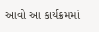આવો આ કાર્યક્રમમાં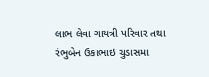લાભ લેવા ગાયત્રી પરિવાર તથા રંભુબેન ઉકાભાઇ ચુડાસમા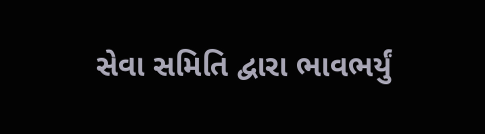સેવા સમિતિ દ્વારા ભાવભર્યું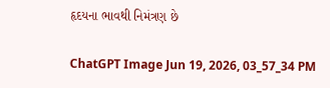હૃદયના ભાવથી નિમંત્રણ છે

ChatGPT Image Jun 19, 2026, 03_57_34 PM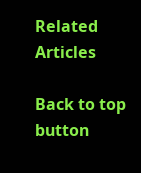Related Articles

Back to top button